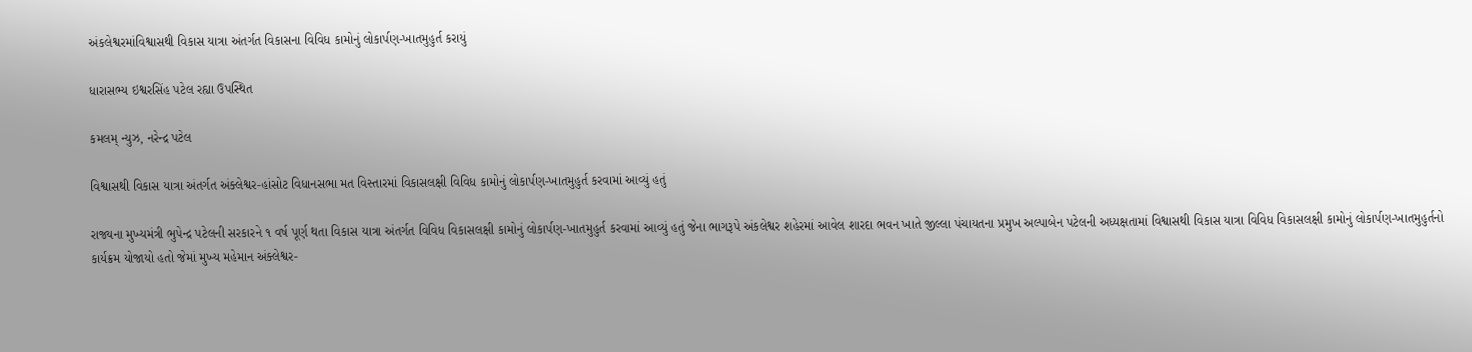અંકલેશ્વરમાંવિશ્વાસથી વિકાસ યાત્રા અંતર્ગત વિકાસના વિવિધ કામોનું લોકાર્પણ-ખાતમુહુર્ત કરાયું

ધારાસભ્ય ઇશ્વરસિંહ પટેલ રહ્યા ઉપસ્થિત

કમલમ્ ન્યુઝ, નરેન્દ્ર પટેલ

વિશ્વાસથી વિકાસ યાત્રા અંતર્ગત અંક્લેશ્વર-હાંસોટ વિધાનસભા મત વિસ્તારમાં વિકાસલક્ષી વિવિધ કામોનું લોકાર્પણ-ખાતમુહુર્ત કરવામાં આવ્યું હતું

રાજ્યના મુખ્યમંત્રી ભુપેન્દ્ર પટેલની સરકારને ૧ વર્ષ પૂર્ણ થતા વિકાસ યાત્રા અંતર્ગત વિવિધ વિકાસલક્ષી કામોનું લોકાર્પણ-ખાતમુહુર્ત કરવામાં આવ્યું હતું જેના ભાગરૂપે અંકલેશ્વર શહેરમાં આવેલ શારદા ભવન ખાતે જીલ્લા પંચાયતના પ્રમુખ અલ્પાબેન પટેલની અધ્યક્ષતામાં વિશ્વાસથી વિકાસ યાત્રા વિવિધ વિકાસલક્ષી કામોનું લોકાર્પણ-ખાતમુહુર્તનો કાર્યક્રમ યોજાયો હતો જેમાં મુખ્ય મહેમાન અંક્લેશ્વર-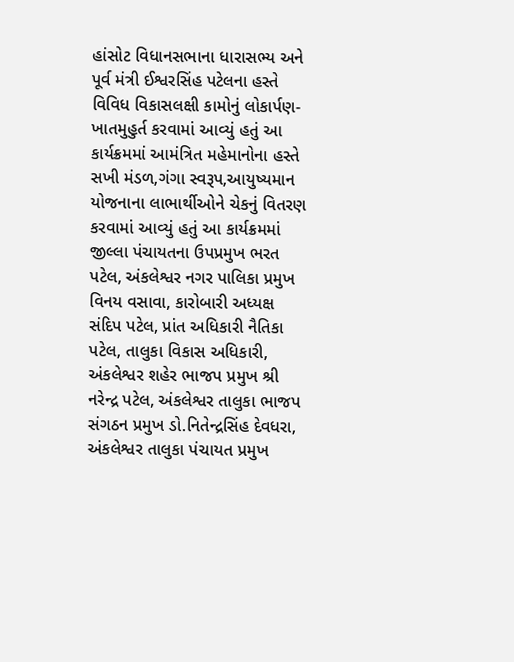હાંસોટ વિધાનસભાના ધારાસભ્ય અને પૂર્વ મંત્રી ઈશ્વરસિંહ પટેલના હસ્તે વિવિધ વિકાસલક્ષી કામોનું લોકાર્પણ-ખાતમુહુર્ત કરવામાં આવ્યું હતું આ કાર્યક્રમમાં આમંત્રિત મહેમાનોના હસ્તે સખી મંડળ,ગંગા સ્વરૂપ,આયુષ્યમાન યોજનાના લાભાર્થીઓને ચેકનું વિતરણ કરવામાં આવ્યું હતું આ કાર્યક્રમમાં જીલ્લા પંચાયતના ઉપપ્રમુખ ભરત પટેલ, અંકલેશ્વર નગર પાલિકા પ્રમુખ વિનય વસાવા, કારોબારી અધ્યક્ષ સંદિપ પટેલ, પ્રાંત અધિકારી નૈતિકા પટેલ, તાલુકા વિકાસ અધિકારી, અંકલેશ્વર શહેર ભાજપ પ્રમુખ શ્રી નરેન્દ્ર પટેલ, અંકલેશ્વર તાલુકા ભાજપ સંગઠન પ્રમુખ ડો.નિતેન્દ્રસિંહ દેવધરા, અંકલેશ્વર તાલુકા પંચાયત પ્રમુખ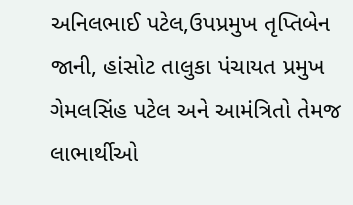અનિલભાઈ પટેલ,ઉપપ્રમુખ તૃપ્તિબેન જાની, હાંસોટ તાલુકા પંચાયત પ્રમુખ ગેમલસિંહ પટેલ અને આમંત્રિતો તેમજ લાભાર્થીઓ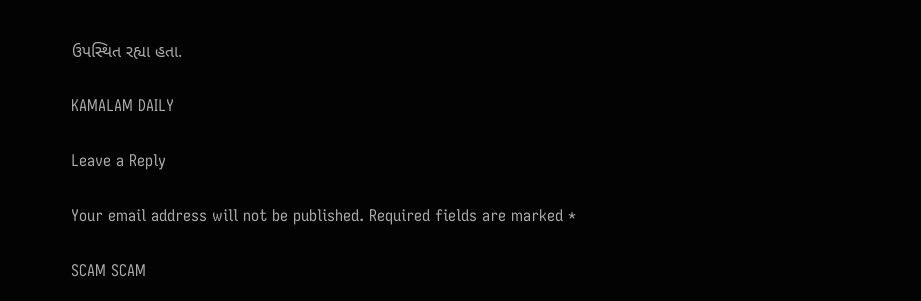ઉપસ્થિત રહ્યા હતા.

KAMALAM DAILY

Leave a Reply

Your email address will not be published. Required fields are marked *

SCAM SCAM